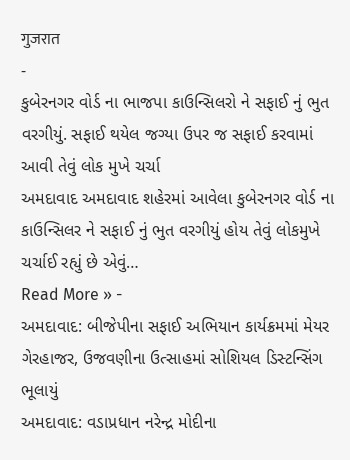गुजरात
-
કુબેરનગર વોર્ડ ના ભાજપા કાઉન્સિલરો ને સફાઈ નું ભુત વરગીયું. સફાઈ થયેલ જગ્યા ઉપર જ સફાઈ કરવામાં આવી તેવું લોક મુખે ચર્ચા
અમદાવાદ અમદાવાદ શહેરમાં આવેલા કુબેરનગર વોર્ડ ના કાઉન્સિલર ને સફાઈ નું ભુત વરગીયું હોય તેવું લોકમુખે ચર્ચાઈ રહ્યું છે એવું…
Read More » -
અમદાવાદ: બીજેપીના સફાઈ અભિયાન કાર્યક્રમમાં મેયર ગેરહાજર, ઉજવણીના ઉત્સાહમાં સોશિયલ ડિસ્ટન્સિંગ ભૂલાયું
અમદાવાદ: વડાપ્રધાન નરેન્દ્ર મોદીના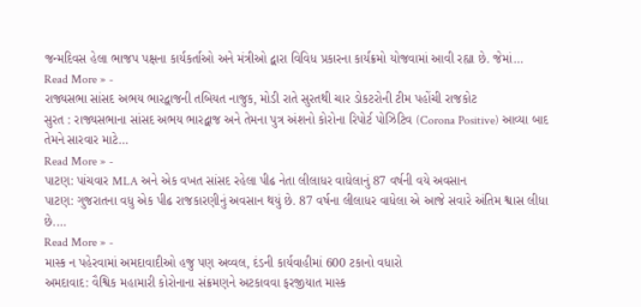જન્મદિવસ હેલા ભાજપ પક્ષના કાર્યકર્તાઓ અને મંત્રીઓ દ્વારા વિવિધ પ્રકારના કાર્યક્રમો યોજવામાં આવી રહ્યા છે. જેમાં…
Read More » -
રાજ્યસભા સાંસદ અભય ભારદ્વાજની તબિયત નાજુક, મોડી રાતે સુરતથી ચાર ડોકટરોની ટીમ પહોંચી રાજકોટ
સુરત : રાજ્યસભાના સાંસદ અભય ભારદ્વાજ અને તેમના પુત્ર અંશનો કોરોના રિપોર્ટ પોઝિટિવ (Corona Positive) આવ્યા બાદ તેમને સારવાર માટે…
Read More » -
પાટણ: પાંચવાર MLA અને એક વખત સાંસદ રહેલા પીઢ નેતા લીલાધર વાઘેલાનું 87 વર્ષની વયે અવસાન
પાટણ: ગુજરાતના વધુ એક પીઢ રાજકારણીનું અવસાન થયું છે. 87 વર્ષના લીલાધર વાધેલા એ આજે સવારે અંતિમ શ્વાસ લીધા છે.…
Read More » -
માસ્ક ન પહેરવામાં અમદાવાદીઓ હજુ પણ અવ્વલ, દંડની કાર્યવાહીમાં 600 ટકાનો વધારો
અમદાવાદ: વૈશ્વિક મહામારી કોરોનાના સંક્રમણને અટકાવવા ફરજીયાત માસ્ક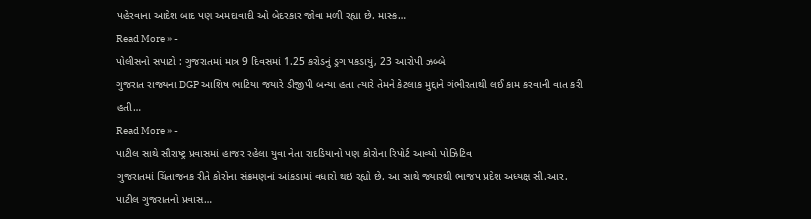પહેરવાના આદેશ બાદ પણ અમદાવાદી ઓ બેદરકાર જોવા મળી રહ્યા છે. માસ્ક…
Read More » -
પોલીસનો સપાટો : ગુજરાતમાં માત્ર 9 દિવસમાં 1.25 કરોડનું ડ્રગ પકડાયું, 23 આરોપી ઝબ્બે
ગુજરાત રાજ્યના DGP આશિષ ભાટિયા જયારે ડીજીપી બન્યા હતા ત્યારે તેમને કેટલાક મુદ્દાને ગંભીરતાથી લઈ કામ કરવાની વાત કરી હતી…
Read More » -
પાટીલ સાથે સૌરાષ્ટ્ર પ્રવાસમાં હાજર રહેલા યુવા નેતા રાદડિયાનો પણ કોરોના રિપોર્ટ આવ્યો પોઝિટિવ
ગુજરાતમાં ચિંતાજનક રીતે કોરોના સંક્રમણનાં આંકડામાં વધારો થઇ રહ્યો છે. આ સાથે જ્યારથી ભાજપ પ્રદેશ અધ્યક્ષ સી.આર. પાટીલ ગુજરાતનો પ્રવાસ…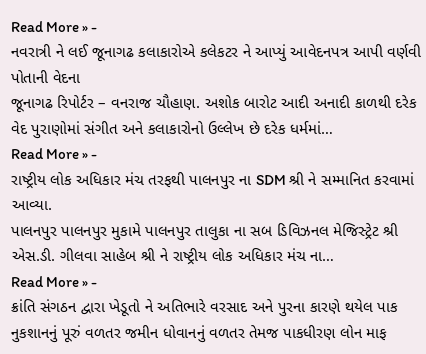Read More » -
નવરાત્રી ને લઈ જૂનાગઢ કલાકારોએ કલેકટર ને આપ્યું આવેદનપત્ર આપી વર્ણવી પોતાની વેદના
જૂનાગઢ રિપોર્ટર – વનરાજ ચૌહાણ. અશોક બારોટ આદી અનાદી કાળથી દરેક વેદ પુરાણોમાં સંગીત અને કલાકારોનો ઉલ્લેખ છે દરેક ધર્મમાં…
Read More » -
રાષ્ટ્રીય લોક અધિકાર મંચ તરફથી પાલનપુર ના SDM શ્રી ને સમ્માનિત કરવામાં આવ્યા.
પાલનપુર પાલનપુર મુકામે પાલનપુર તાલુકા ના સબ ડિવિઝનલ મેજિસ્ટ્રેટ શ્રી એસ.ડી. ગીલવા સાહેબ શ્રી ને રાષ્ટ્રીય લોક અધિકાર મંચ ના…
Read More » -
ક્રાંતિ સંગઠન દ્વારા ખેડૂતો ને અતિભારે વરસાદ અને પુરના કારણે થયેલ પાક નુકશાનનું પૂરું વળતર જમીન ધોવાનનું વળતર તેમજ પાકધીરણ લોન માફ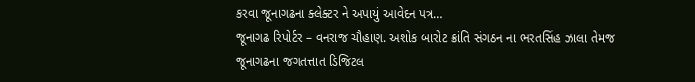કરવા જૂનાગઢના ક્લેક્ટર ને અપાયું આવેદન પત્ર…
જૂનાગઢ રિપોર્ટર – વનરાજ ચૌહાણ. અશોક બારોટ ક્રાંતિ સંગઠન ના ભરતસિંહ ઝાલા તેમજ જૂનાગઢના જગતત્તાત ડિજિટલ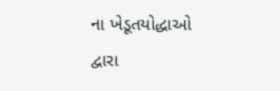ના ખેડૂતયોદ્ધાઓ દ્વારા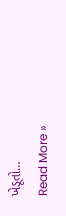ખેડૂતો…
Read More »